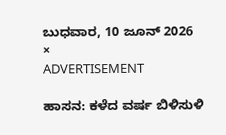ಬುಧವಾರ, 10 ಜೂನ್ 2026
×
ADVERTISEMENT

ಹಾಸನ: ಕಳೆದ ವರ್ಷ ಬಿಳಿಸುಳಿ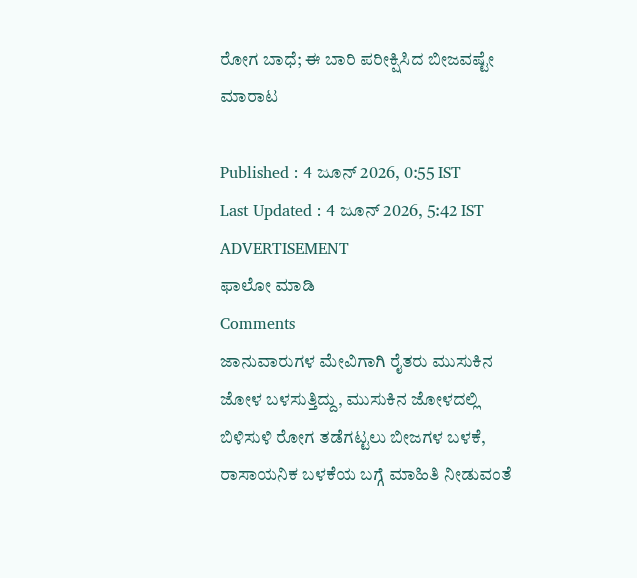ರೋಗ ಬಾಧೆ‍; ಈ ಬಾರಿ ಪರೀಕ್ಷಿಸಿದ ಬೀಜವಷ್ಟೇ ಮಾರಾಟ

Published : 4 ಜೂನ್ 2026, 0:55 IST
Last Updated : 4 ಜೂನ್ 2026, 5:42 IST
ADVERTISEMENT
ಫಾಲೋ ಮಾಡಿ
Comments
ಜಾನುವಾರುಗಳ ಮೇವಿಗಾಗಿ ರೈತರು ಮುಸುಕಿನ ಜೋಳ ಬಳಸುತ್ತಿದ್ದು, ಮುಸುಕಿನ ಜೋಳದಲ್ಲಿ ಬಿಳಿಸುಳಿ ರೋಗ ತಡೆಗಟ್ಟಲು ಬೀಜಗಳ ಬಳಕೆ, ರಾಸಾಯನಿಕ ಬಳಕೆಯ ಬಗ್ಗೆ ಮಾಹಿತಿ ನೀಡುವಂತೆ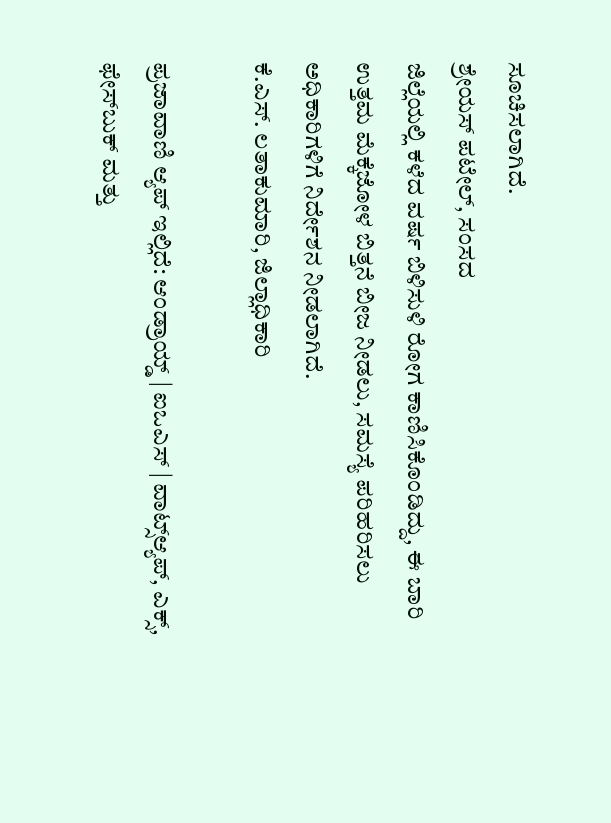ಸೂಚಿಸಲಾಗಿದೆ.
ಶ್ರೇಯಸ್ ಪಟೇಲ್‌, ಸಂಸದ
ಜಿಲ್ಲೆಯಲ್ಲಿ ಕಳೆದ ವರ್ಷ ಬಿಳಿಸುಳಿ ರೋಗ ಕಾಣಿಸಿಕೊಂಡಿದ್ದು, ಈ ಬಾರಿ ಉತ್ತಮ ಮೆಕ್ಕೆಜೋಳ ಬಿತ್ತನೆ ಬೀಜ ನೀಡಲು, ಸಮಸ್ಯೆ ಪರಿಹರಿಸಲು ಅಧಿಕಾರಿಗಳಿಗೆ ನಿರ್ದೇಶನ ನೀಡಲಾಗಿದೆ.
ಕೆ.ಎಸ್. ಲತಾಕುಮಾರಿ, ಜಿಲ್ಲಾಧಿಕಾರಿ

ಪ್ರಜಾವಾಣಿ ಆ್ಯಪ್ ಇಲ್ಲಿದೆ: ಆಂಡ್ರಾಯ್ಡ್ | ಐಒಎಸ್ | ವಾಟ್ಸ್ಆ್ಯಪ್, ಎಕ್ಸ್, ಫೇಸ್‌ಬುಕ್ ಮತ್ತು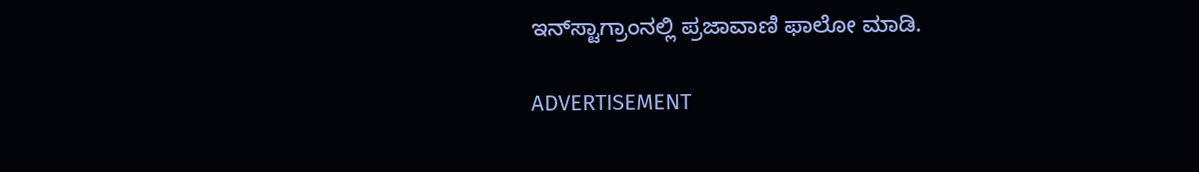ಇನ್‌ಸ್ಟಾಗ್ರಾಂನಲ್ಲಿ ಪ್ರಜಾವಾಣಿ ಫಾಲೋ ಮಾಡಿ.

ADVERTISEMENT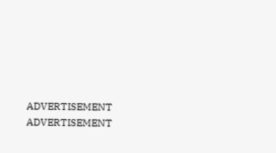ADVERTISEMENT
ADVERTISEMENT